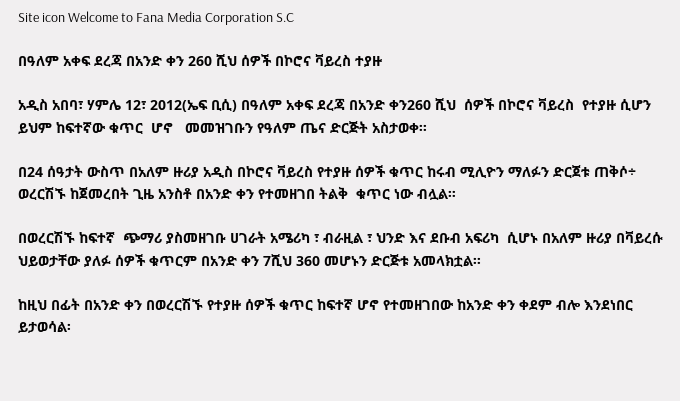Site icon Welcome to Fana Media Corporation S.C

በዓለም አቀፍ ደረጃ በአንድ ቀን 260 ሺህ ሰዎች በኮሮና ቫይረስ ተያዙ

አዲስ አበባ፣ ሃምሌ 12፣ 2012(ኤፍ ቢሲ) በዓለም አቀፍ ደረጃ በአንድ ቀን260 ሺህ  ሰዎች በኮሮና ቫይረስ  የተያዙ ሲሆን ይህም ከፍተኛው ቁጥር  ሆኖ   መመዝገቡን የዓለም ጤና ድርጅት አስታወቀ፡፡

በ24 ሰዓታት ውስጥ በአለም ዙሪያ አዲስ በኮሮና ቫይረስ የተያዙ ሰዎች ቁጥር ከሩብ ሚሊዮን ማለፉን ድርጀቱ ጠቅሶ÷ ወረርሽኙ ከጀመረበት ጊዜ አንስቶ በአንድ ቀን የተመዘገበ ትልቅ  ቁጥር ነው ብሏል።

በወረርሽኙ ከፍተኛ  ጭማሪ ያስመዘገቡ ሀገራት አሜሪካ ፣ ብራዚል ፣ ህንድ እና ደቡብ አፍሪካ  ሲሆኑ በአለም ዙሪያ በቫይረሱ ህይወታቸው ያለፉ ሰዎች ቁጥርም በአንድ ቀን 7ሺህ 360 መሆኑን ድርጅቱ አመላክቷል፡፡

ከዚህ በፊት በአንድ ቀን በወረርሽኙ የተያዙ ሰዎች ቁጥር ከፍተኛ ሆኖ የተመዘገበው ከአንድ ቀን ቀደም ብሎ እንደነበር ይታወሳል፡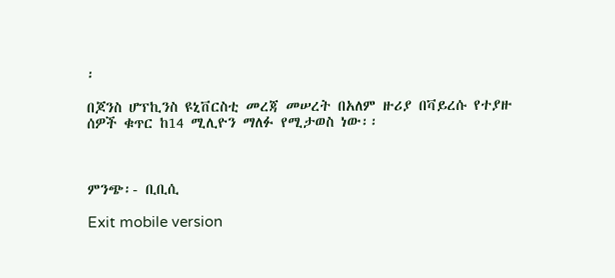፡

በጆንስ ሆፕኪንስ ዩኒቨርስቲ መረጃ መሠረት በአለም ዙሪያ በቫይረሱ የተያዙ ሰዎች ቁጥር ከ14 ሚሊዮን ማለፉ የሚታወስ ነው፡፡



ምንጭ፡- ቢቢሲ

Exit mobile version